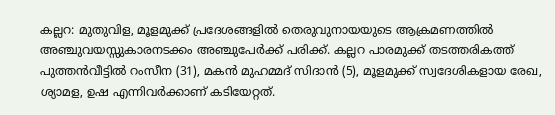കല്ലറ: മുതുവിള, മൂളമുക്ക് പ്രദേശങ്ങളിൽ തെരുവുനായയുടെ ആക്രമണത്തിൽ അഞ്ചുവയസ്സുകാരനടക്കം അഞ്ചുപേർക്ക് പരിക്ക്. കല്ലറ പാരമുക്ക് തടത്തരികത്ത് പുത്തൻവീട്ടിൽ റംസീന (31), മകൻ മുഹമ്മദ് സിദാൻ (5), മൂളമുക്ക് സ്വദേശികളായ രേഖ, ശ്യാമള, ഉഷ എന്നിവർക്കാണ് കടിയേറ്റത്.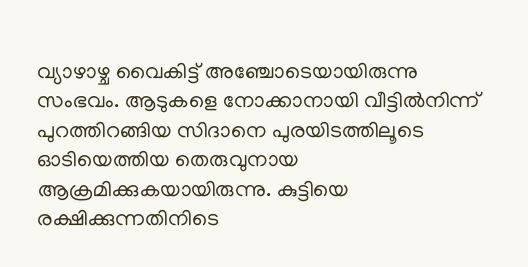വ്യാഴാഴ്ച വൈകിട്ട് അഞ്ചോടെയായിരുന്നു സംഭവം. ആടുകളെ നോക്കാനായി വീട്ടിൽനിന്ന് പുറത്തിറങ്ങിയ സിദാനെ പുരയിടത്തിലൂടെ ഓടിയെത്തിയ തെരുവുനായ ആക്രമിക്കുകയായിരുന്നു. കുട്ടിയെ രക്ഷിക്കുന്നതിനിടെ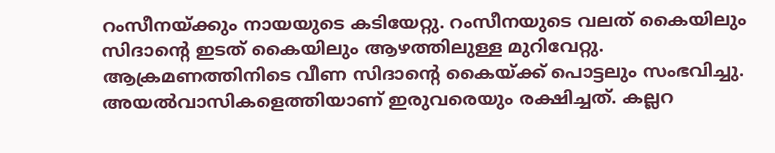റംസീനയ്ക്കും നായയുടെ കടിയേറ്റു. റംസീനയുടെ വലത് കൈയിലും സിദാന്റെ ഇടത് കൈയിലും ആഴത്തിലുള്ള മുറിവേറ്റു. ആക്രമണത്തിനിടെ വീണ സിദാന്റെ കൈയ്ക്ക് പൊട്ടലും സംഭവിച്ചു.
അയൽവാസികളെത്തിയാണ് ഇരുവരെയും രക്ഷിച്ചത്. കല്ലറ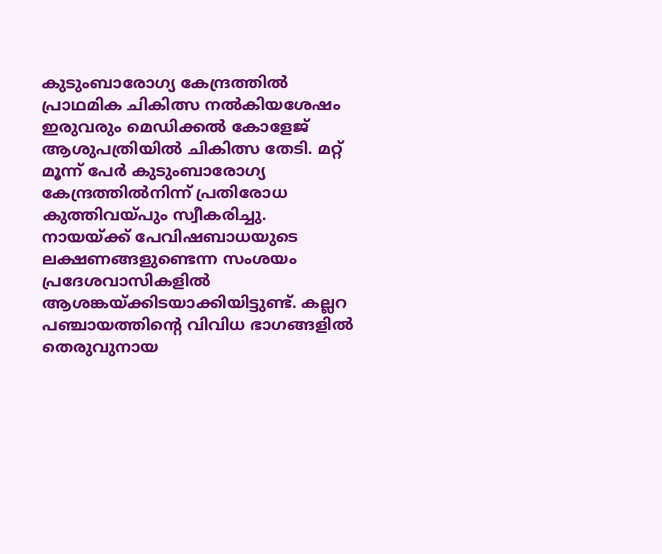കുടുംബാരോഗ്യ കേന്ദ്രത്തിൽ പ്രാഥമിക ചികിത്സ നൽകിയശേഷം ഇരുവരും മെഡിക്കൽ കോളേജ് ആശുപത്രിയിൽ ചികിത്സ തേടി. മറ്റ് മൂന്ന് പേർ കുടുംബാരോഗ്യ കേന്ദ്രത്തിൽനിന്ന് പ്രതിരോധ കുത്തിവയ്പും സ്വീകരിച്ചു.
നായയ്ക്ക് പേവിഷബാധയുടെ ലക്ഷണങ്ങളുണ്ടെന്ന സംശയം പ്രദേശവാസികളിൽ ആശങ്കയ്ക്കിടയാക്കിയിട്ടുണ്ട്. കല്ലറ പഞ്ചായത്തിന്റെ വിവിധ ഭാഗങ്ങളിൽ തെരുവുനായ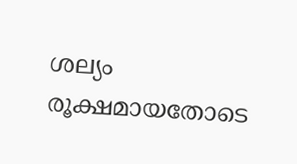ശല്യം രൂക്ഷമായതോടെ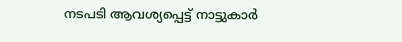നടപടി ആവശ്യപ്പെട്ട് നാട്ടുകാർ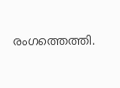രംഗത്തെത്തി.